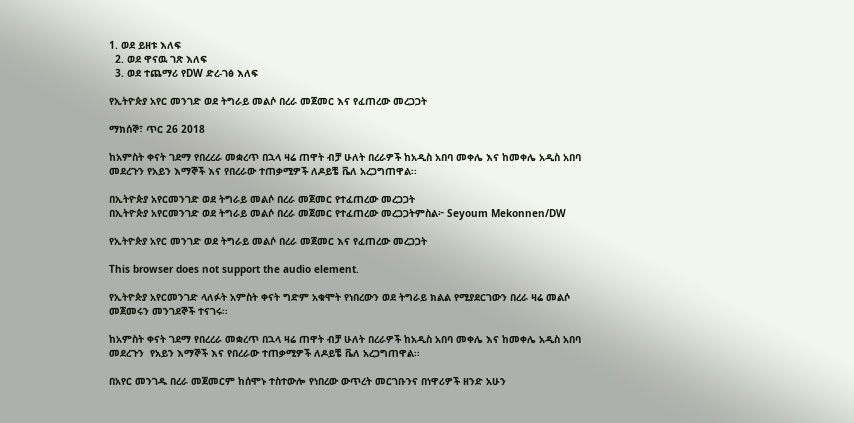1. ወደ ይዘቱ እለፍ
  2. ወደ ዋናዉ ገጽ እለፍ
  3. ወደ ተጨማሪ የDW ድረ-ገፅ እለፍ

የኢትዮጵያ አየር መንገድ ወደ ትግራይ መልሶ በረራ መጀመር እና የፈጠረው መረጋጋት

ማክሰኞ፣ ጥር 26 2018

ከአምስት ቀናት ገደማ የበረረራ መቋረጥ በኋላ ዛሬ ጠዋት ብቻ ሁለት በረራዎች ከአዲስ አበባ መቀሌ እና ከመቀሌ አዲስ አበባ መደረጉን የአይን እማኞች እና የበረራው ተጠቃሚዎች ለዶይቼ ቬለ አረጋግጠዋል፡፡

በኢትዮጵያ አየርመንገድ ወደ ትግራይ መልሶ በረራ መጀመር የተፈጠረው መረጋጋት
በኢትዮጵያ አየርመንገድ ወደ ትግራይ መልሶ በረራ መጀመር የተፈጠረው መረጋጋትምስል፦ Seyoum Mekonnen/DW

የኢትዮጵያ አየር መንገድ ወደ ትግራይ መልሶ በረራ መጀመር እና የፈጠረው መረጋጋት

This browser does not support the audio element.

የኢትዮጵያ አየርመንገድ ላለፉት አምስት ቀናት ግድም አቁሞት የነበረውን ወደ ትግራይ ክልል የሚያደርገውን በረራ ዛሬ መልሶ መጀመሩን መንገደኞች ተናገሩ፡፡

ከአምስት ቀናት ገደማ የበረረራ መቋረጥ በኋላ ዛሬ ጠዋት ብቻ ሁለት በረራዎች ከአዲስ አበባ መቀሌ እና ከመቀሌ አዲስ አበባ መደረጉን  የአይን እማኞች እና የበረራው ተጠቃሚዎች ለዶይቼ ቬለ አረጋግጠዋል፡፡

በአየር መንገዱ በረራ መጀመርም ከሰሞኑ ተስተውሎ የነበረው ውጥረት መርገቡንና በነዋሪዎች ዘንድ አሁን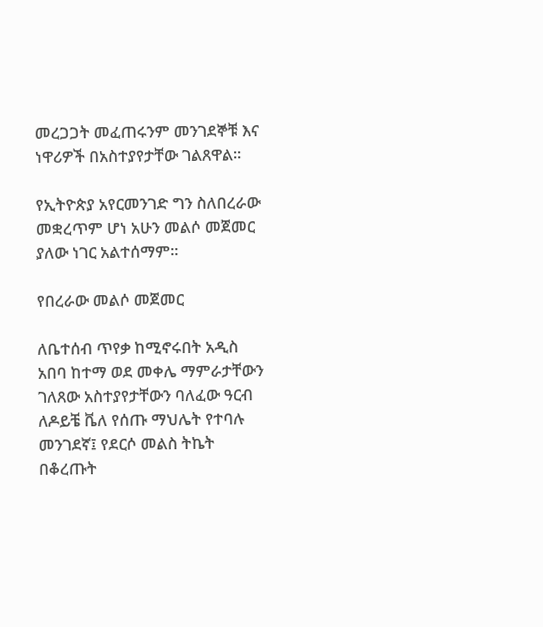መረጋጋት መፈጠሩንም መንገደኞቹ እና ነዋሪዎች በአስተያየታቸው ገልጸዋል፡፡

የኢትዮጵያ አየርመንገድ ግን ስለበረራው መቋረጥም ሆነ አሁን መልሶ መጀመር ያለው ነገር አልተሰማም፡፡

የበረራው መልሶ መጀመር

ለቤተሰብ ጥየቃ ከሚኖሩበት አዲስ አበባ ከተማ ወደ መቀሌ ማምራታቸውን ገለጸው አስተያየታቸውን ባለፈው ዓርብ ለዶይቼ ቬለ የሰጡ ማህሌት የተባሉ መንገደኛ፤ የደርሶ መልስ ትኬት በቆረጡት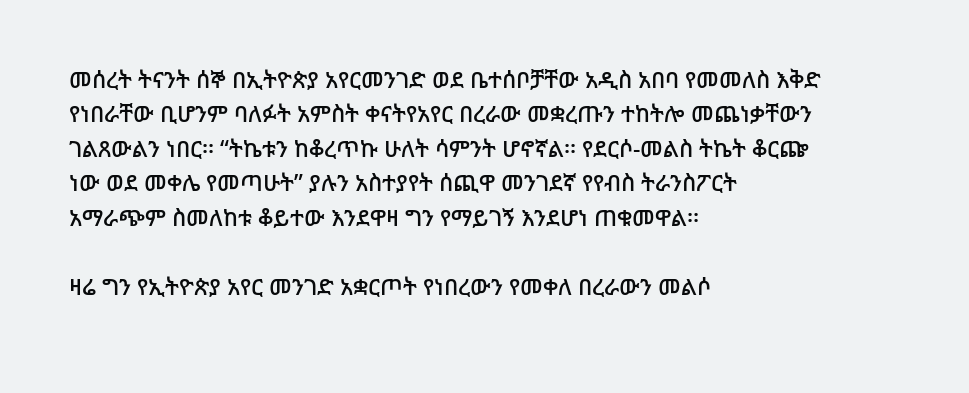መሰረት ትናንት ሰኞ በኢትዮጵያ አየርመንገድ ወደ ቤተሰቦቻቸው አዲስ አበባ የመመለስ እቅድ የነበራቸው ቢሆንም ባለፉት አምስት ቀናትየአየር በረራው መቋረጡን ተከትሎ መጨነቃቸውን ገልጸውልን ነበር፡፡ “ትኬቱን ከቆረጥኩ ሁለት ሳምንት ሆኖኛል፡፡ የደርሶ-መልስ ትኬት ቆርጬ ነው ወደ መቀሌ የመጣሁት” ያሉን አስተያየት ሰጪዋ መንገደኛ የየብስ ትራንስፖርት አማራጭም ስመለከቱ ቆይተው እንደዋዛ ግን የማይገኝ እንደሆነ ጠቁመዋል፡፡

ዛሬ ግን የኢትዮጵያ አየር መንገድ አቋርጦት የነበረውን የመቀለ በረራውን መልሶ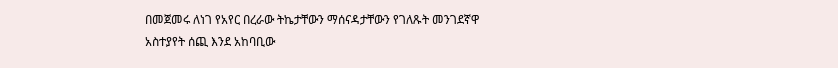በመጀመሩ ለነገ የአየር በረራው ትኬታቸውን ማሰናዳታቸውን የገለጹት መንገደኛዋ አስተያየት ሰጪ እንደ አከባቢው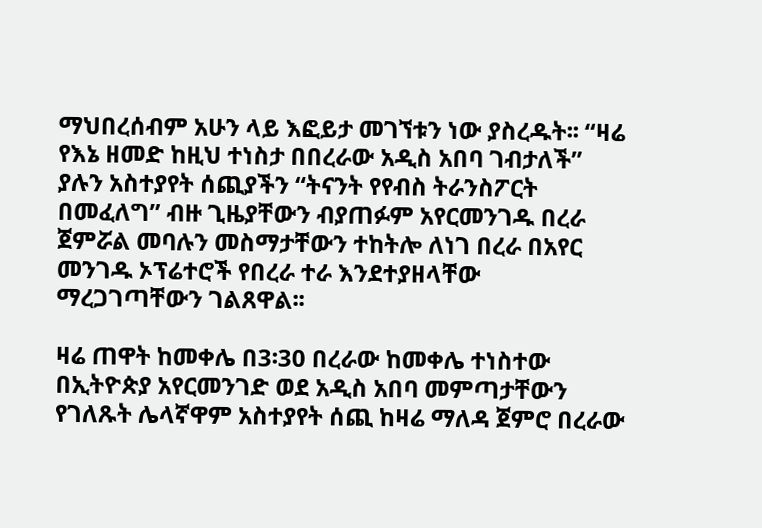ማህበረሰብም አሁን ላይ እፎይታ መገኘቱን ነው ያስረዱት፡፡ “ዛሬ የእኔ ዘመድ ከዚህ ተነስታ በበረራው አዲስ አበባ ገብታለች” ያሉን አስተያየት ሰጪያችን “ትናንት የየብስ ትራንስፖርት በመፈለግ” ብዙ ጊዜያቸውን ብያጠፉም አየርመንገዱ በረራ ጀምሯል መባሉን መስማታቸውን ተከትሎ ለነገ በረራ በአየር መንገዱ ኦፕሬተሮች የበረራ ተራ እንደተያዘላቸው ማረጋገጣቸውን ገልጸዋል፡፡

ዛሬ ጠዋት ከመቀሌ በ3፡30 በረራው ከመቀሌ ተነስተው በኢትዮጵያ አየርመንገድ ወደ አዲስ አበባ መምጣታቸውን የገለጹት ሌላኛዋም አስተያየት ሰጪ ከዛሬ ማለዳ ጀምሮ በረራው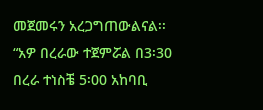መጀመሩን አረጋግጠውልናል፡፡ “አዎ በረራው ተጀምሯል በ3፡30 በረራ ተነስቼ 5፡00 አከባቢ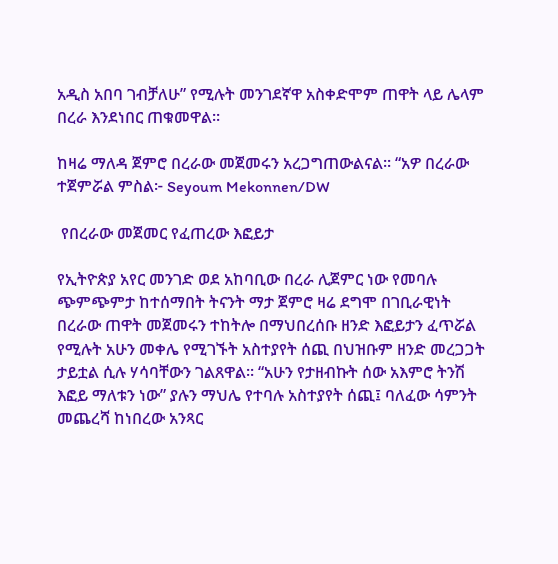አዲስ አበባ ገብቻለሁ” የሚሉት መንገደኛዋ አስቀድሞም ጠዋት ላይ ሌላም በረራ እንደነበር ጠቁመዋል፡፡

ከዛሬ ማለዳ ጀምሮ በረራው መጀመሩን አረጋግጠውልናል፡፡ “አዎ በረራው ተጀምሯል ምስል፦ Seyoum Mekonnen/DW

 የበረራው መጀመር የፈጠረው እፎይታ

የኢትዮጵያ አየር መንገድ ወደ አከባቢው በረራ ሊጀምር ነው የመባሉ ጭምጭምታ ከተሰማበት ትናንት ማታ ጀምሮ ዛሬ ደግሞ በገቢራዊነት በረራው ጠዋት መጀመሩን ተከትሎ በማህበረሰቡ ዘንድ እፎይታን ፈጥሯል የሚሉት አሁን መቀሌ የሚገኙት አስተያየት ሰጪ በህዝቡም ዘንድ መረጋጋት ታይቷል ሲሉ ሃሳባቸውን ገልጸዋል፡፡ “አሁን የታዘብኩት ሰው አእምሮ ትንሽ እፎይ ማለቱን ነው” ያሉን ማህሌ የተባሉ አስተያየት ሰጪ፤ ባለፈው ሳምንት መጨረሻ ከነበረው አንጻር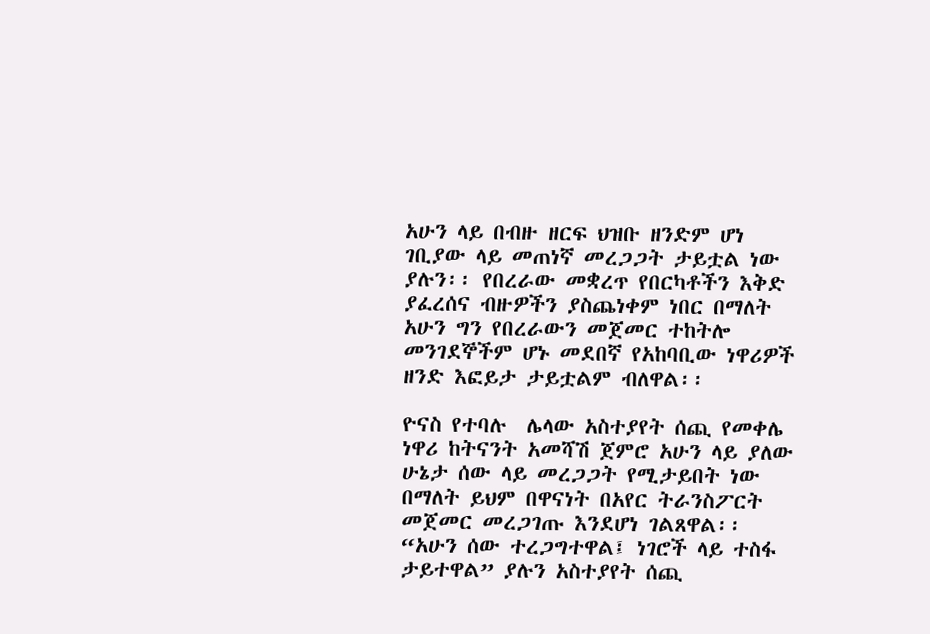አሁን ላይ በብዙ ዘርፍ ህዝቡ ዘንድም ሆነ ገቢያው ላይ መጠነኛ መረጋጋት ታይቷል ነው ያሉን፡፡ የበረራው መቋረጥ የበርካቶችን እቅድ ያፈረሰና ብዙዎችን ያስጨነቀም ነበር በማለት አሁን ግን የበረራውን መጀመር ተከትሎ መንገደኞችም ሆኑ መደበኛ የአከባቢው ነዋሪዎች ዘንድ እፎይታ ታይቷልም ብለዋል፡፡

ዮናስ የተባሉ  ሌላው አስተያየት ሰጪ የመቀሌ ነዋሪ ከትናንት አመሻሽ ጀምሮ አሁን ላይ ያለው ሁኔታ ሰው ላይ መረጋጋት የሚታይበት ነው በማለት ይህም በዋናነት በአየር ትራንስፖርት መጀመር መረጋገጡ እንደሆነ ገልጸዋል፡፡ “አሁን ሰው ተረጋግተዋል፤ ነገሮች ላይ ተስፋ ታይተዋል” ያሉን አስተያየት ሰጪ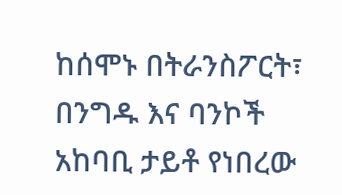ከሰሞኑ በትራንስፖርት፣ በንግዱ እና ባንኮች አከባቢ ታይቶ የነበረው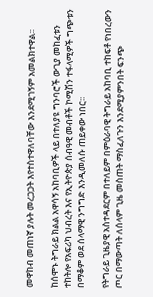መዋከብ መጠነኛ ያሉት መረጋጋት እየተስተዋለባቸው እንደሚገኝም አመልክተዋል፡፡

ከሰሞኑ ትግራይ ክልል አዋሳኝ አከባቢዎች ላይ በተለያዩ ግንባሮች ውጊያ መከፈቱን ተከትሎ የአፍሪካ ህብረት እና የኢትዮጵያ ሰብዓዊ መብቶች ኮሚሽን ተፋላሚዎች ግጭቱን በማቆም ወደ ሰላማዊ ንግግድ እንዲመለሱ ጠይቀው ነበር፡፡

የትግራይ ጊዜያዊ አስተዳደርም በተለይም በምዕራባዊ ትግራይ አከባቢ ተከፍቶ የነበረውን ጦር በማውጣት ለሰላም ጊዜ መስጠት ማስፈለጉን እንደሚያምንበት ፍንጭ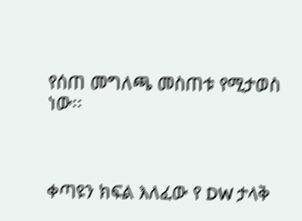የሰጠ መግለጫ መስጠቱ የሚታወስ ነው፡፡



ቀጣዩን ክፍል እለፈው የ DW ታላቅ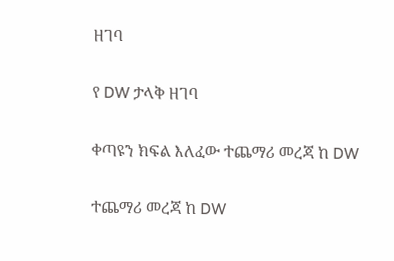ዘገባ

የ DW ታላቅ ዘገባ

ቀጣዩን ክፍል እለፈው ተጨማሪ መረጃ ከ DW

ተጨማሪ መረጃ ከ DW